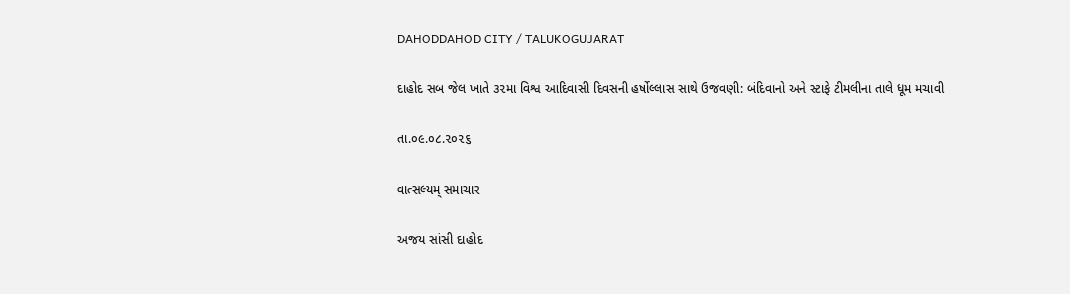DAHODDAHOD CITY / TALUKOGUJARAT

દાહોદ સબ જેલ ખાતે ૩૨મા વિશ્વ આદિવાસી દિવસની હર્ષોલ્લાસ સાથે ઉજવણી: બંદિવાનો અને સ્ટાફે ટીમલીના તાલે ધૂમ મચાવી

તા.૦૯.૦૮.૨૦૨૬

વાત્સલ્યમ્ સમાચાર

અજય સાંસી દાહોદ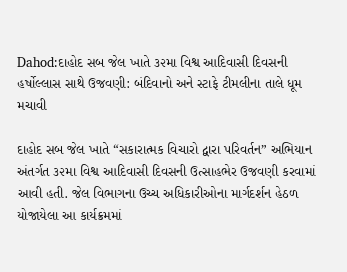Dahod:દાહોદ સબ જેલ ખાતે ૩૨મા વિશ્વ આદિવાસી દિવસની હર્ષોલ્લાસ સાથે ઉજવણી: બંદિવાનો અને સ્ટાફે ટીમલીના તાલે ધૂમ મચાવી

દાહોદ સબ જેલ ખાતે “સકારાત્મક વિચારો દ્વારા પરિવર્તન” અભિયાન અંતર્ગત ૩૨મા વિશ્વ આદિવાસી દિવસની ઉત્સાહભેર ઉજવણી કરવામાં આવી હતી. જેલ વિભાગના ઉચ્ચ અધિકારીઓના માર્ગદર્શન હેઠળ યોજાયેલા આ કાર્યક્રમમાં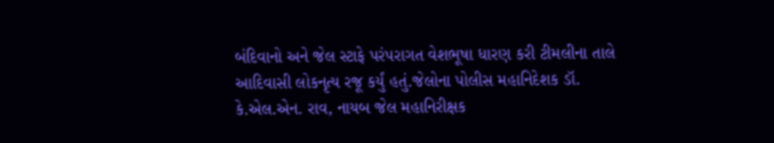બંદિવાનો અને જેલ સ્ટાફે પરંપરાગત વેશભૂષા ધારણ કરી ટીમલીના તાલે આદિવાસી લોકનૃત્ય રજૂ કર્યું હતું.જેલોના પોલીસ મહાનિદેશક ડૉ. કે.એલ.એન. રાવ, નાયબ જેલ મહાનિરીક્ષક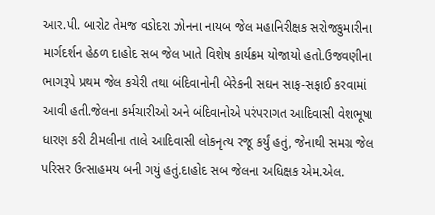આર.પી. બારોટ તેમજ વડોદરા ઝોનના નાયબ જેલ મહાનિરીક્ષક સરોજકુમારીના માર્ગદર્શન હેઠળ દાહોદ સબ જેલ ખાતે વિશેષ કાર્યક્રમ યોજાયો હતો.ઉજવણીના ભાગરૂપે પ્રથમ જેલ કચેરી તથા બંદિવાનોની બેરેકની સઘન સાફ-સફાઈ કરવામાં આવી હતી.જેલના કર્મચારીઓ અને બંદિવાનોએ પરંપરાગત આદિવાસી વેશભૂષા ધારણ કરી ટીમલીના તાલે આદિવાસી લોકનૃત્ય રજૂ કર્યું હતું, જેનાથી સમગ્ર જેલ પરિસર ઉત્સાહમય બની ગયું હતું.દાહોદ સબ જેલના અધિક્ષક એમ.એલ.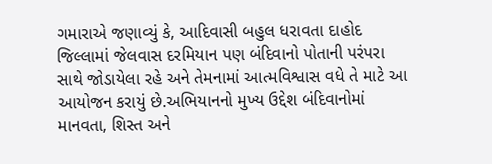ગમારાએ જણાવ્યું કે, આદિવાસી બહુલ ધરાવતા દાહોદ જિલ્લામાં જેલવાસ દરમિયાન પણ બંદિવાનો પોતાની પરંપરા સાથે જોડાયેલા રહે અને તેમનામાં આત્મવિશ્વાસ વધે તે માટે આ આયોજન કરાયું છે.અભિયાનનો મુખ્ય ઉદ્દેશ બંદિવાનોમાં માનવતા, શિસ્ત અને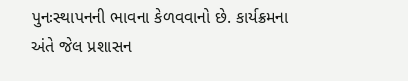પુનઃસ્થાપનની ભાવના કેળવવાનો છે. કાર્યક્રમના અંતે જેલ પ્રશાસન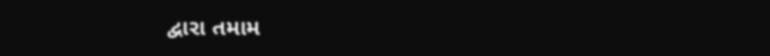દ્વારા તમામ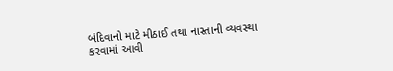બંદિવાનો માટે મીઠાઈ તથા નાસ્તાની વ્યવસ્થા કરવામાં આવી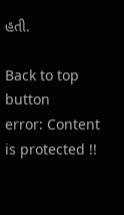હતી.

Back to top button
error: Content is protected !!